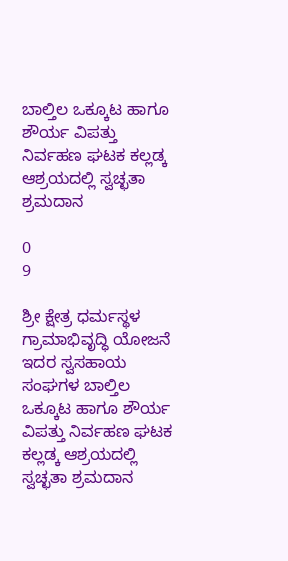ಬಾಲ್ತಿಲ ಒಕ್ಕೂಟ ಹಾಗೂ ಶೌರ್ಯ ವಿಪತ್ತು ನಿರ್ವಹಣ ಘಟಕ ಕಲ್ಲಡ್ಕ ಆಶ್ರಯದಲ್ಲಿ ಸ್ವಚ್ಛತಾ ಶ್ರಮದಾನ

0
9

ಶ್ರೀ ಕ್ಷೇತ್ರ ಧರ್ಮಸ್ಥಳ ಗ್ರಾಮಾಭಿವೃದ್ಧಿ ಯೋಜನೆ ಇದರ ಸ್ವಸಹಾಯ ಸಂಘಗಳ ಬಾಲ್ತಿಲ ಒಕ್ಕೂಟ ಹಾಗೂ ಶೌರ್ಯ ವಿಪತ್ತು ನಿರ್ವಹಣ ಘಟಕ ಕಲ್ಲಡ್ಕ ಆಶ್ರಯದಲ್ಲಿ ಸ್ವಚ್ಛತಾ ಶ್ರಮದಾನ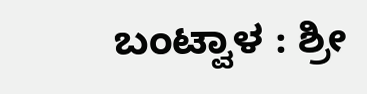ಬಂಟ್ವಾಳ : ಶ್ರೀ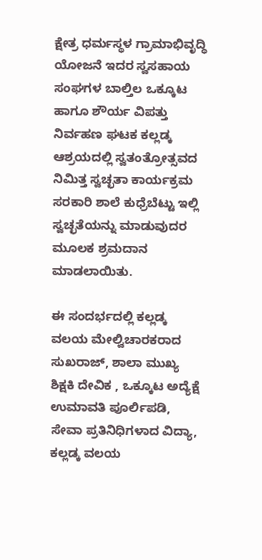ಕ್ಷೇತ್ರ ಧರ್ಮಸ್ಥಳ ಗ್ರಾಮಾಭಿವೃದ್ಧಿ ಯೋಜನೆ ಇದರ ಸ್ವಸಹಾಯ ಸಂಘಗಳ ಬಾಲ್ತಿಲ ಒಕ್ಕೂಟ ಹಾಗೂ ಶೌರ್ಯ ವಿಪತ್ತು ನಿರ್ವಹಣ ಘಟಕ ಕಲ್ಲಡ್ಕ ಆಶ್ರಯದಲ್ಲಿ ಸ್ವತಂತ್ರೋತ್ಸವದ ನಿಮಿತ್ತ ಸ್ವಚ್ಛತಾ ಕಾರ್ಯಕ್ರಮ ಸರಕಾರಿ ಶಾಲೆ ಕುಧ್ರೆಬೆಟ್ಟು ಇಲ್ಲಿ ಸ್ವಚ್ಛತೆಯನ್ನು ಮಾಡುವುದರ ಮೂಲಕ ಶ್ರಮದಾನ ಮಾಡಲಾಯಿತು.

ಈ ಸಂದರ್ಭದಲ್ಲಿ ಕಲ್ಲಡ್ಕ ವಲಯ ಮೇಲ್ವಿಚಾರಕರಾದ ಸುಖರಾಜ್, ಶಾಲಾ ಮುಖ್ಯ ಶಿಕ್ಷಕಿ ದೇವಿಕ , ಒಕ್ಕೂಟ ಅದ್ಯೆಕ್ಷೆ ಉಮಾವತಿ ಪೂರ್ಲಿಪಡಿ, ಸೇವಾ ಪ್ರತಿನಿಧಿಗಳಾದ ವಿದ್ಯಾ, ಕಲ್ಲಡ್ಕ ವಲಯ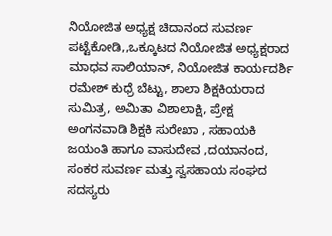ನಿಯೋಜಿತ ಅಧ್ಯಕ್ಷ ಚಿದಾನಂದ ಸುವರ್ಣ ಪಟ್ಟೆಕೋಡಿ,,ಒಕ್ಕೂಟದ ನಿಯೋಜಿತ ಅಧ್ಯಕ್ಷರಾದ ಮಾಧವ ಸಾಲಿಯಾನ್, ನಿಯೋಜಿತ ಕಾರ್ಯದರ್ಶಿ ರಮೇಶ್ ಕುಧ್ರೆ ಬೆಟ್ಟು, ಶಾಲಾ ಶಿಕ್ಷಕಿಯರಾದ ಸುಮಿತ್ರ, ಅಮಿತಾ ವಿಶಾಲಾಕ್ಷಿ, ಪ್ರೇಕ್ಷ ಅಂಗನವಾಡಿ ಶಿಕ್ಷಕಿ ಸುರೇಖಾ , ಸಹಾಯಕಿ ಜಯಂತಿ ಹಾಗೂ ವಾಸುದೇವ ,ದಯಾನಂದ, ಸಂಕರ ಸುವರ್ಣ ಮತ್ತು ಸ್ವಸಹಾಯ ಸಂಘದ ಸದಸ್ಯರು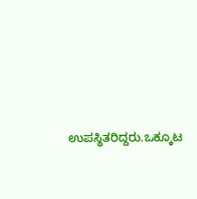ಉಪಸ್ಥಿತರಿದ್ದರು.ಒಕ್ಕೂಟ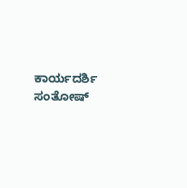ಕಾರ್ಯದರ್ಶಿ ಸಂತೋಷ್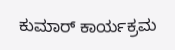ಕುಮಾರ್ ಕಾರ್ಯಕ್ರಮ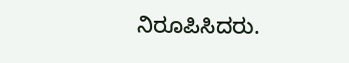ನಿರೂಪಿಸಿದರು.